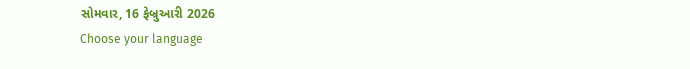સોમવાર, 16 ફેબ્રુઆરી 2026
Choose your language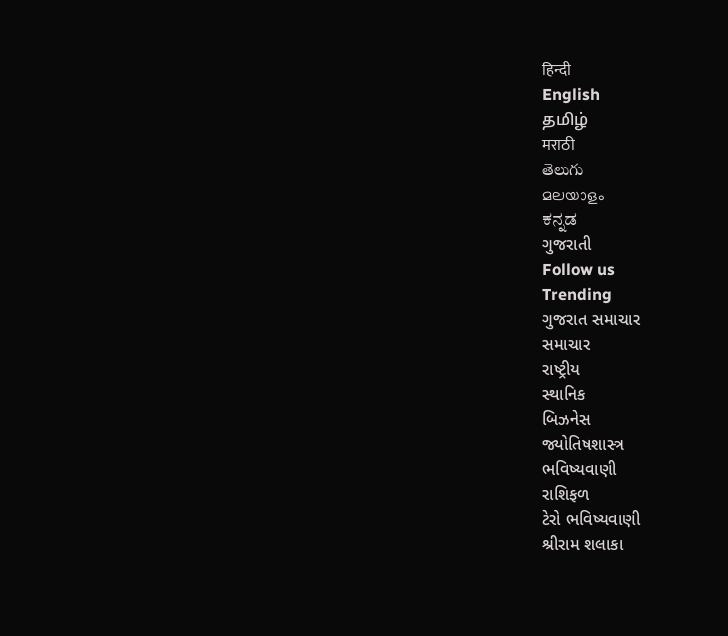हिन्दी
English
தமிழ்
मराठी
తెలుగు
മലയാളം
ಕನ್ನಡ
ગુજરાતી
Follow us
Trending
ગુજરાત સમાચાર
સમાચાર
રાષ્ટ્રીય
સ્થાનિક
બિઝનેસ
જ્યોતિષશાસ્ત્ર
ભવિષ્યવાણી
રાશિફળ
ટેરો ભવિષ્યવાણી
શ્રીરામ શલાકા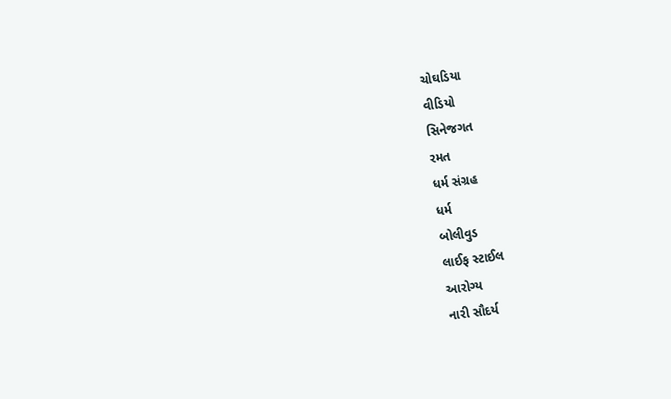ચોઘડિયા
વીડિયો
સિનેજગત
રમત
ધર્મ સંગ્રહ
ધર્મ
બોલીવુડ
લાઈફ સ્ટાઈલ
આરોગ્ય
નારી સૌદર્ય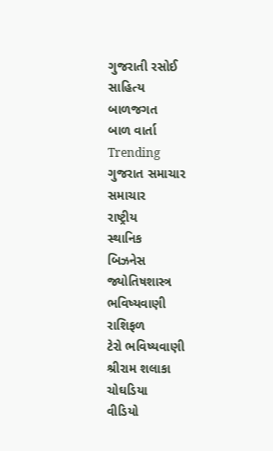ગુજરાતી રસોઈ
સાહિત્ય
બાળજગત
બાળ વાર્તા
Trending
ગુજરાત સમાચાર
સમાચાર
રાષ્ટ્રીય
સ્થાનિક
બિઝનેસ
જ્યોતિષશાસ્ત્ર
ભવિષ્યવાણી
રાશિફળ
ટેરો ભવિષ્યવાણી
શ્રીરામ શલાકા
ચોઘડિયા
વીડિયો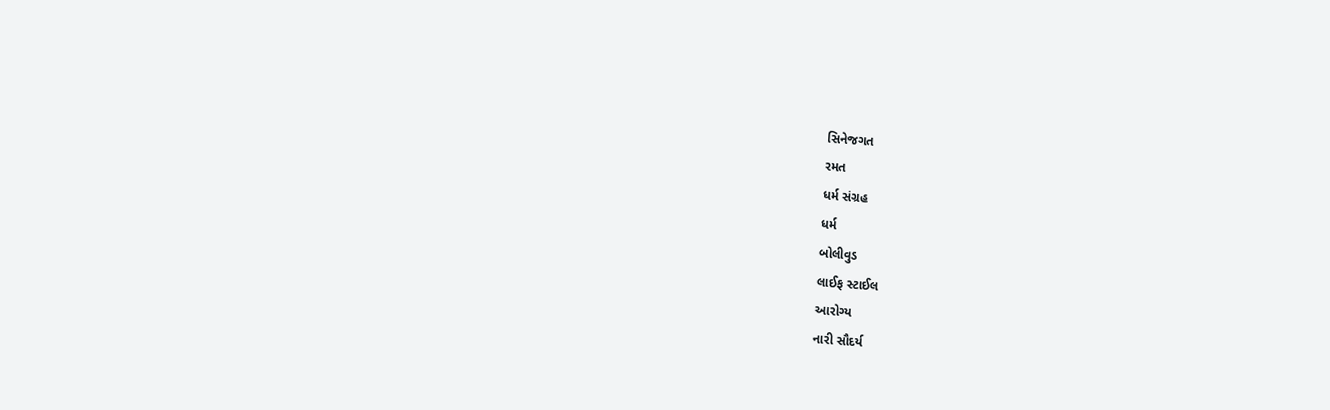સિનેજગત
રમત
ધર્મ સંગ્રહ
ધર્મ
બોલીવુડ
લાઈફ સ્ટાઈલ
આરોગ્ય
નારી સૌદર્ય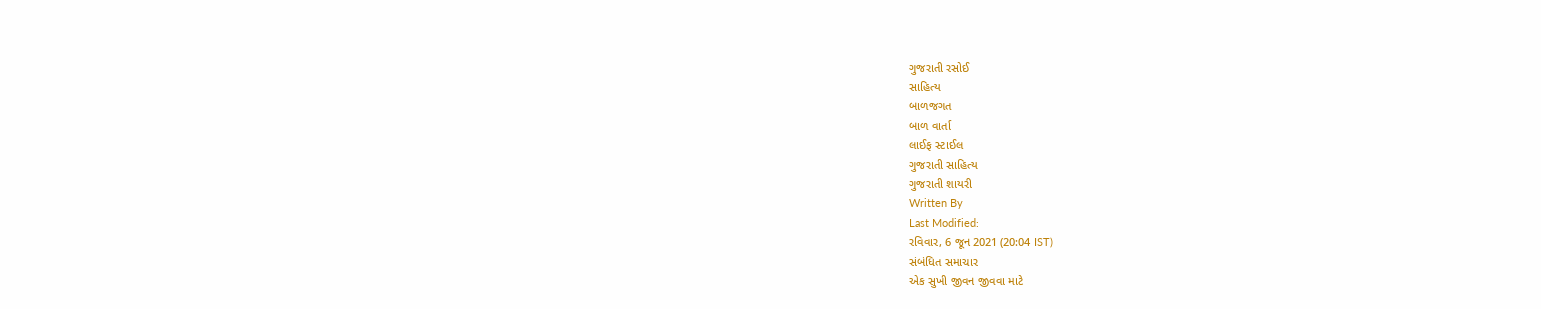ગુજરાતી રસોઈ
સાહિત્ય
બાળજગત
બાળ વાર્તા
લાઈફ સ્ટાઈલ
ગુજરાતી સાહિત્ય
ગુજરાતી શાયરી
Written By
Last Modified:
રવિવાર, 6 જૂન 2021 (20:04 IST)
સંબંધિત સમાચાર
એક સુખી જીવન જીવવા માટે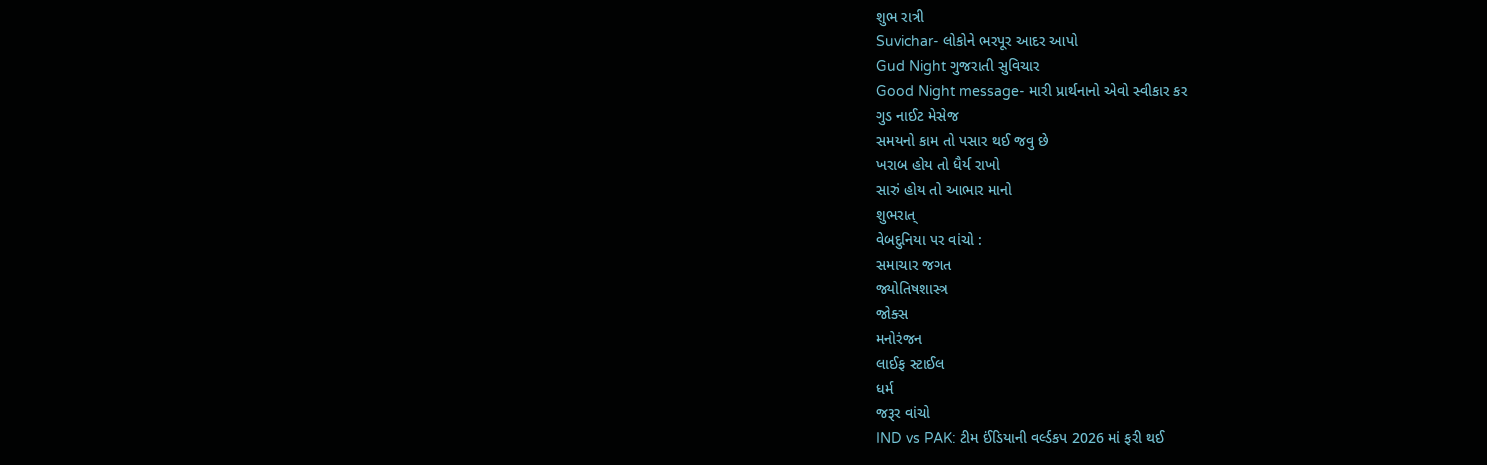શુભ રાત્રી
Suvichar- લોકોને ભરપૂર આદર આપો
Gud Night ગુજરાતી સુવિચાર
Good Night message- મારી પ્રાર્થનાનો એવો સ્વીકાર કર
ગુડ નાઈટ મેસેજ
સમયનો કામ તો પસાર થઈ જવુ છે
ખરાબ હોય તો ધૈર્ય રાખો
સારું હોય તો આભાર માનો
શુભરાત્
વેબદુનિયા પર વાંચો :
સમાચાર જગત
જ્યોતિષશાસ્ત્ર
જોક્સ
મનોરંજન
લાઈફ સ્ટાઈલ
ધર્મ
જરૂર વાંચો
IND vs PAK: ટીમ ઈંડિયાની વર્લ્ડકપ 2026 માં ફરી થઈ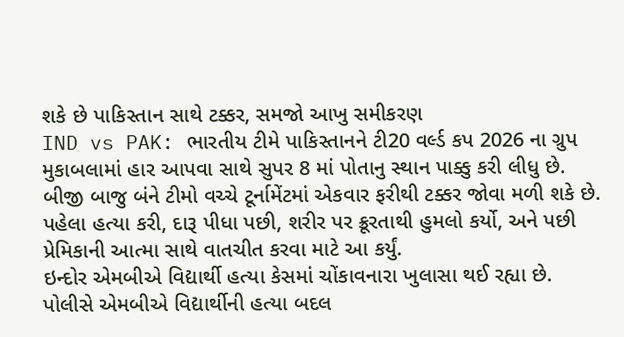શકે છે પાકિસ્તાન સાથે ટક્કર, સમજો આખુ સમીકરણ
IND vs PAK: ભારતીય ટીમે પાકિસ્તાનને ટી20 વર્લ્ડ કપ 2026 ના ગ્રુપ મુકાબલામાં હાર આપવા સાથે સુપર 8 માં પોતાનુ સ્થાન પાક્કુ કરી લીધુ છે. બીજી બાજુ બંને ટીમો વચ્ચે ટૂર્નામેંટમાં એકવાર ફરીથી ટક્કર જોવા મળી શકે છે.
પહેલા હત્યા કરી, દારૂ પીધા પછી, શરીર પર ક્રૂરતાથી હુમલો કર્યો, અને પછી પ્રેમિકાની આત્મા સાથે વાતચીત કરવા માટે આ કર્યું.
ઇન્દોર એમબીએ વિદ્યાર્થી હત્યા કેસમાં ચોંકાવનારા ખુલાસા થઈ રહ્યા છે. પોલીસે એમબીએ વિદ્યાર્થીની હત્યા બદલ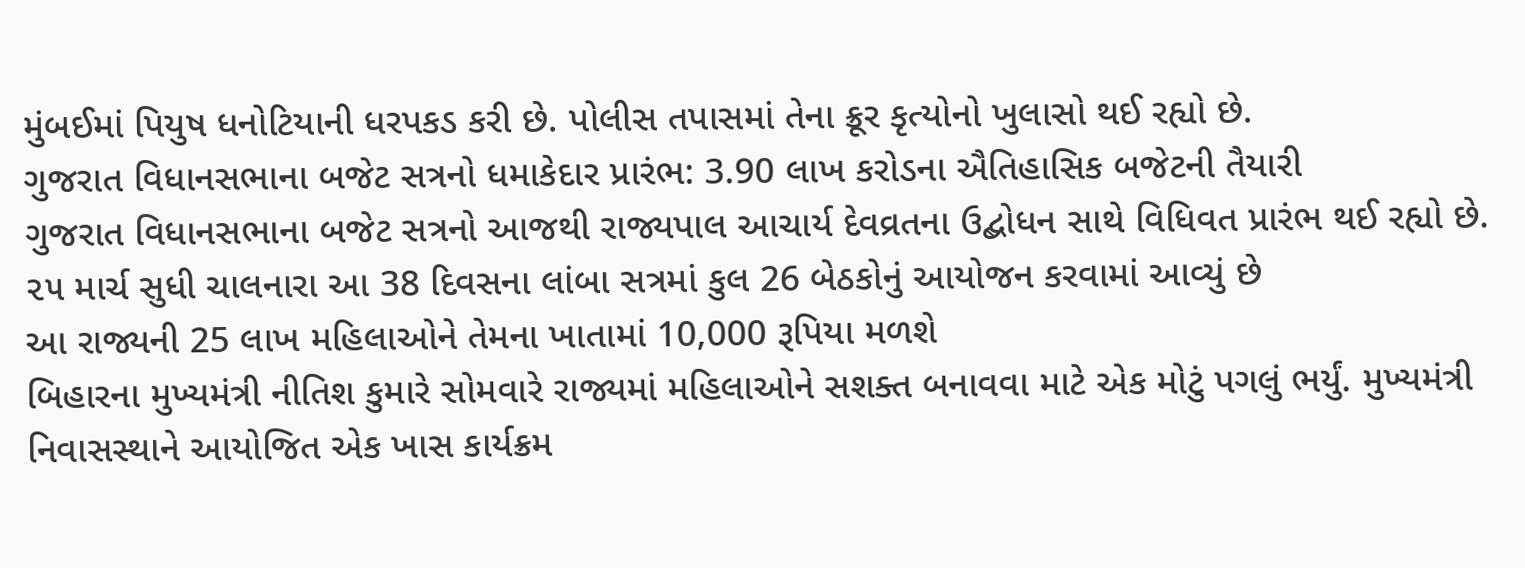મુંબઈમાં પિયુષ ધનોટિયાની ધરપકડ કરી છે. પોલીસ તપાસમાં તેના ક્રૂર કૃત્યોનો ખુલાસો થઈ રહ્યો છે.
ગુજરાત વિધાનસભાના બજેટ સત્રનો ધમાકેદાર પ્રારંભ: 3.90 લાખ કરોડના ઐતિહાસિક બજેટની તૈયારી
ગુજરાત વિધાનસભાના બજેટ સત્રનો આજથી રાજ્યપાલ આચાર્ય દેવવ્રતના ઉદ્બોધન સાથે વિધિવત પ્રારંભ થઈ રહ્યો છે. ૨૫ માર્ચ સુધી ચાલનારા આ 38 દિવસના લાંબા સત્રમાં કુલ 26 બેઠકોનું આયોજન કરવામાં આવ્યું છે
આ રાજ્યની 25 લાખ મહિલાઓને તેમના ખાતામાં 10,000 રૂપિયા મળશે
બિહારના મુખ્યમંત્રી નીતિશ કુમારે સોમવારે રાજ્યમાં મહિલાઓને સશક્ત બનાવવા માટે એક મોટું પગલું ભર્યું. મુખ્યમંત્રી નિવાસસ્થાને આયોજિત એક ખાસ કાર્યક્રમ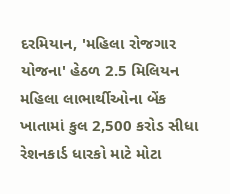દરમિયાન, 'મહિલા રોજગાર યોજના' હેઠળ 2.5 મિલિયન મહિલા લાભાર્થીઓના બેંક ખાતામાં કુલ 2,500 કરોડ સીધા
રેશનકાર્ડ ધારકો માટે મોટા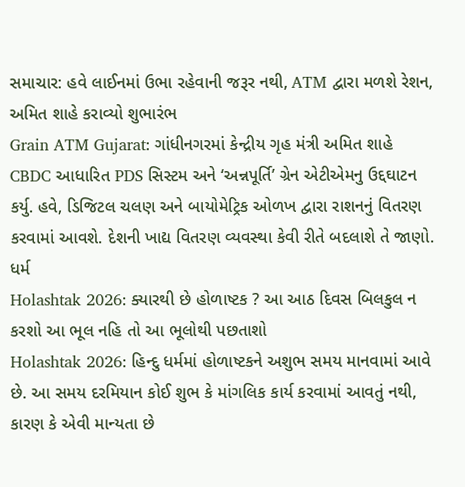સમાચાર: હવે લાઈનમાં ઉભા રહેવાની જરૂર નથી, ATM દ્વારા મળશે રેશન, અમિત શાહે કરાવ્યો શુભારંભ
Grain ATM Gujarat: ગાંધીનગરમાં કેન્દ્રીય ગૃહ મંત્રી અમિત શાહે CBDC આધારિત PDS સિસ્ટમ અને ‘અન્નપૂર્તિ’ ગ્રેન એટીએમનુ ઉદ્દઘાટન કર્યુ. હવે, ડિજિટલ ચલણ અને બાયોમેટ્રિક ઓળખ દ્વારા રાશનનું વિતરણ કરવામાં આવશે. દેશની ખાદ્ય વિતરણ વ્યવસ્થા કેવી રીતે બદલાશે તે જાણો.
ધર્મ
Holashtak 2026: ક્યારથી છે હોળાષ્ટક ? આ આઠ દિવસ બિલકુલ ન કરશો આ ભૂલ નહિ તો આ ભૂલોથી પછતાશો
Holashtak 2026: હિન્દુ ધર્મમાં હોળાષ્ટકને અશુભ સમય માનવામાં આવે છે. આ સમય દરમિયાન કોઈ શુભ કે માંગલિક કાર્ય કરવામાં આવતું નથી, કારણ કે એવી માન્યતા છે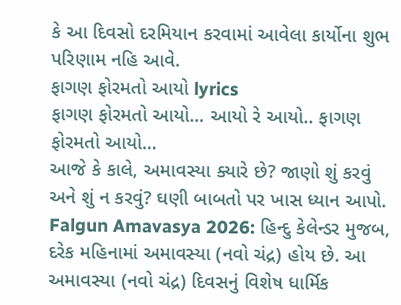કે આ દિવસો દરમિયાન કરવામાં આવેલા કાર્યોના શુભ પરિણામ નહિ આવે.
ફાગણ ફોરમતો આયો lyrics
ફાગણ ફોરમતો આયો… આયો રે આયો.. ફાગણ ફોરમતો આયો…
આજે કે કાલે, અમાવસ્યા ક્યારે છે? જાણો શું કરવું અને શું ન કરવું? ઘણી બાબતો પર ખાસ ધ્યાન આપો.
Falgun Amavasya 2026: હિન્દુ કેલેન્ડર મુજબ, દરેક મહિનામાં અમાવસ્યા (નવો ચંદ્ર) હોય છે. આ અમાવસ્યા (નવો ચંદ્ર) દિવસનું વિશેષ ધાર્મિક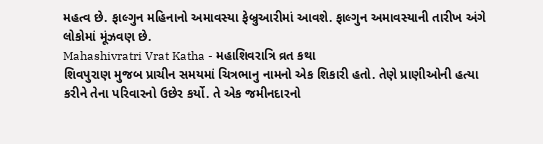મહત્વ છે. ફાલ્ગુન મહિનાનો અમાવસ્યા ફેબ્રુઆરીમાં આવશે. ફાલ્ગુન અમાવસ્યાની તારીખ અંગે લોકોમાં મૂંઝવણ છે.
Mahashivratri Vrat Katha - મહાશિવરાત્રિ વ્રત કથા
શિવપુરાણ મુજબ પ્રાચીન સમયમાં ચિત્રભાનુ નામનો એક શિકારી હતો. તેણે પ્રાણીઓની હત્યા કરીને તેના પરિવારનો ઉછેર કર્યો. તે એક જમીનદારનો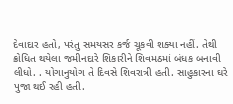દેવાદાર હતો, પરંતુ સમયસર કર્જ ચૂકવી શક્યા નહીં. તેથી ક્રોધિત થયેલા જમીનદારે શિકારીને શિવમઠમાં બંધક બનાવી લીધો. . યોગાનુયોગ તે દિવસે શિવરાત્રી હતી. સાહુકારના ઘરે પુજા થઈ રહી હતી.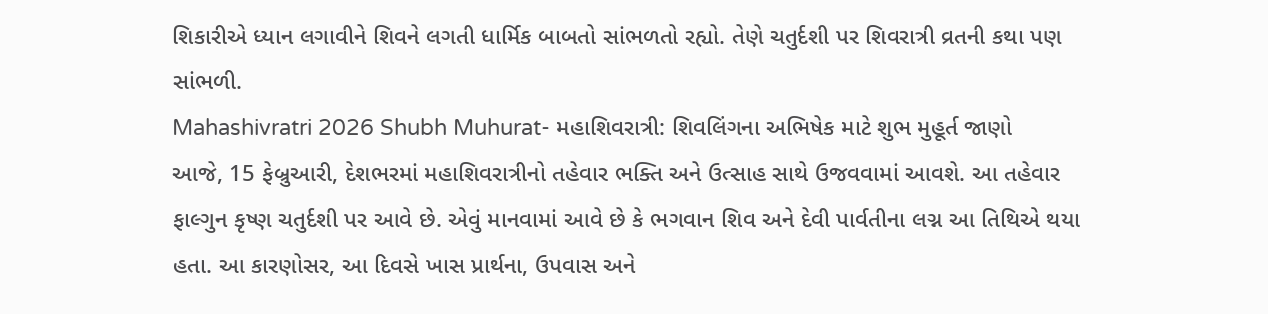શિકારીએ ધ્યાન લગાવીને શિવને લગતી ધાર્મિક બાબતો સાંભળતો રહ્યો. તેણે ચતુર્દશી પર શિવરાત્રી વ્રતની કથા પણ સાંભળી.
Mahashivratri 2026 Shubh Muhurat- મહાશિવરાત્રી: શિવલિંગના અભિષેક માટે શુભ મુહૂર્ત જાણો
આજે, 15 ફેબ્રુઆરી, દેશભરમાં મહાશિવરાત્રીનો તહેવાર ભક્તિ અને ઉત્સાહ સાથે ઉજવવામાં આવશે. આ તહેવાર ફાલ્ગુન કૃષ્ણ ચતુર્દશી પર આવે છે. એવું માનવામાં આવે છે કે ભગવાન શિવ અને દેવી પાર્વતીના લગ્ન આ તિથિએ થયા હતા. આ કારણોસર, આ દિવસે ખાસ પ્રાર્થના, ઉપવાસ અને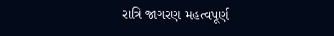રાત્રિ જાગરણ મહત્વપૂર્ણ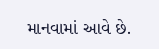માનવામાં આવે છે.